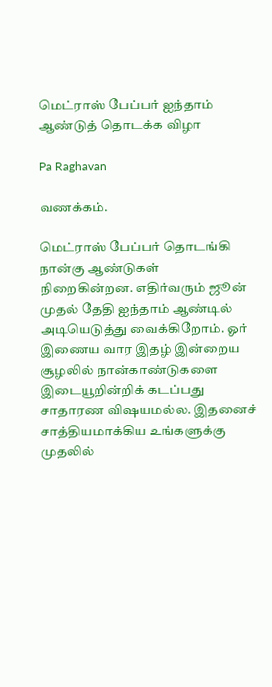மெட்ராஸ் பேப்பர் ஐந்தாம் ஆண்டுத் தொடக்க விழா

Pa Raghavan

வணக்கம்.

மெட்ராஸ் பேப்பர் தொடங்கி நான்கு ஆண்டுகள் நிறைகின்றன. எதிர்வரும் ஜூன் முதல் தேதி ஐந்தாம் ஆண்டில் அடியெடுத்து வைக்கிறோம். ஓர் இணைய வார இதழ் இன்றைய சூழலில் நான்காண்டுகளை இடையூறின்றிக் கடப்பது சாதாரண விஷயமல்ல. இதனைச் சாத்தியமாக்கிய உங்களுக்கு முதலில்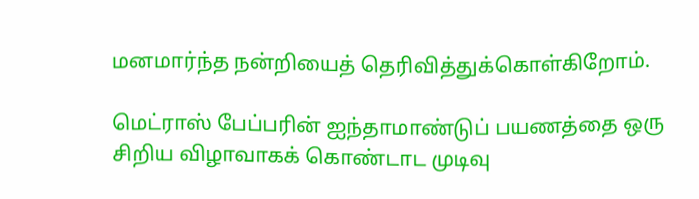மனமார்ந்த நன்றியைத் தெரிவித்துக்கொள்கிறோம்.

மெட்ராஸ் பேப்பரின் ஐந்தாமாண்டுப் பயணத்தை ஒரு சிறிய விழாவாகக் கொண்டாட முடிவு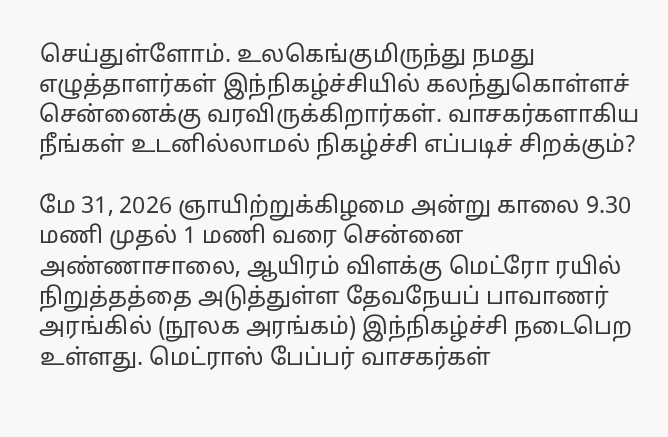செய்துள்ளோம். உலகெங்குமிருந்து நமது எழுத்தாளர்கள் இந்நிகழ்ச்சியில் கலந்துகொள்ளச் சென்னைக்கு வரவிருக்கிறார்கள். வாசகர்களாகிய நீங்கள் உடனில்லாமல் நிகழ்ச்சி எப்படிச் சிறக்கும்?

மே 31, 2026 ஞாயிற்றுக்கிழமை அன்று காலை 9.30 மணி முதல் 1 மணி வரை சென்னை அண்ணாசாலை, ஆயிரம் விளக்கு மெட்ரோ ரயில் நிறுத்தத்தை அடுத்துள்ள தேவநேயப் பாவாணர் அரங்கில் (நூலக அரங்கம்) இந்நிகழ்ச்சி நடைபெற உள்ளது. மெட்ராஸ் பேப்பர் வாசகர்கள்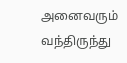அனைவரும் வந்திருந்து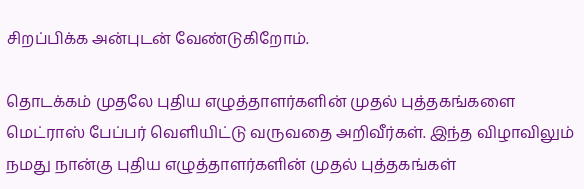சிறப்பிக்க அன்புடன் வேண்டுகிறோம்.

தொடக்கம் முதலே புதிய எழுத்தாளர்களின் முதல் புத்தகங்களை மெட்ராஸ் பேப்பர் வெளியிட்டு வருவதை அறிவீர்கள். இந்த விழாவிலும் நமது நான்கு புதிய எழுத்தாளர்களின் முதல் புத்தகங்கள்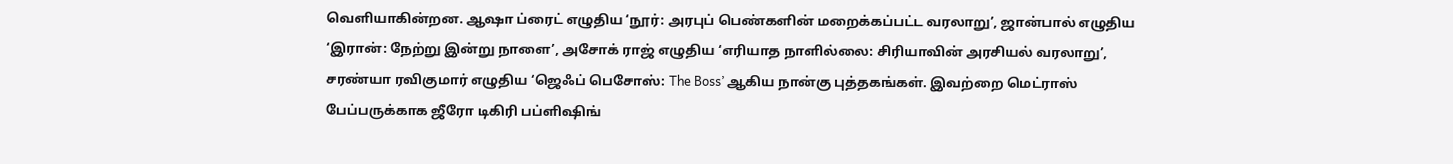வெளியாகின்றன. ஆஷா ப்ரைட் எழுதிய ‘நூர்: அரபுப் பெண்களின் மறைக்கப்பட்ட வரலாறு’, ஜான்பால் எழுதிய ‘இரான்: நேற்று இன்று நாளை’, அசோக் ராஜ் எழுதிய ‘எரியாத நாளில்லை: சிரியாவின் அரசியல் வரலாறு’, சரண்யா ரவிகுமார் எழுதிய ‘ஜெஃப் பெசோஸ்: The Boss’ ஆகிய நான்கு புத்தகங்கள். இவற்றை மெட்ராஸ் பேப்பருக்காக ஜீரோ டிகிரி பப்ளிஷிங்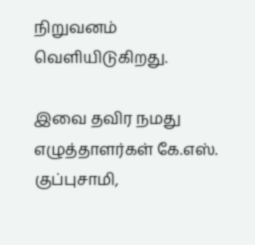நிறுவனம் வெளியிடுகிறது.

இவை தவிர நமது எழுத்தாளர்கள் கே.எஸ். குப்புசாமி,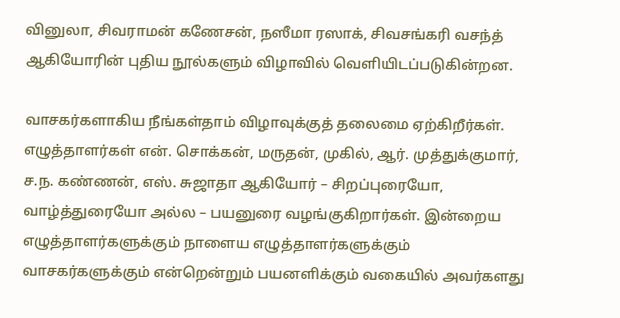வினுலா, சிவராமன் கணேசன், நஸீமா ரஸாக், சிவசங்கரி வசந்த் ஆகியோரின் புதிய நூல்களும் விழாவில் வெளியிடப்படுகின்றன.

வாசகர்களாகிய நீங்கள்தாம் விழாவுக்குத் தலைமை ஏற்கிறீர்கள். எழுத்தாளர்கள் என். சொக்கன், மருதன், முகில், ஆர். முத்துக்குமார், ச.ந. கண்ணன், எஸ். சுஜாதா ஆகியோர் – சிறப்புரையோ, வாழ்த்துரையோ அல்ல – பயனுரை வழங்குகிறார்கள். இன்றைய எழுத்தாளர்களுக்கும் நாளைய எழுத்தாளர்களுக்கும் வாசகர்களுக்கும் என்றென்றும் பயனளிக்கும் வகையில் அவர்களது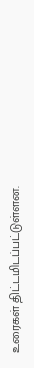உரைகள் திட்டமிடப்பட்டுள்ளன.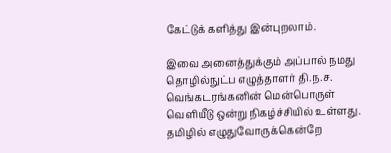கேட்டுக் களித்து இன்புறலாம்.

இவை அனைத்துக்கும் அப்பால் நமது தொழில்நுட்ப எழுத்தாளர் தி.ந.ச. வெங்கடரங்கனின் மென்பொருள் வெளியீடு ஒன்று நிகழ்ச்சியில் உள்ளது. தமிழில் எழுதுவோருக்கென்றே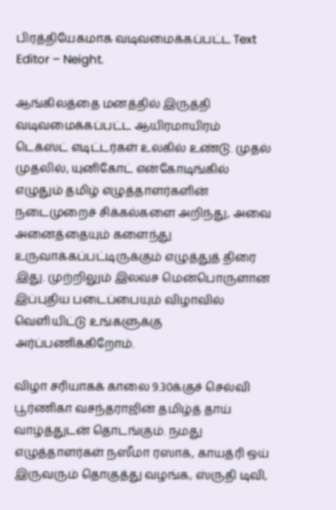பிரத்தியேகமாக வடிவமைக்கப்பட்ட Text Editor – Neight.

ஆங்கிலத்தை மனத்தில் இருத்தி வடிவமைக்கப்பட்ட ஆயிரமாயிரம் டெக்ஸ்ட் எடிட்டர்கள் உலகில் உண்டு. முதல் முதலில், யுனிகோட் என்கோடிங்கில் எழுதும் தமிழ் எழுத்தாளர்களின் நடைமுறைச் சிக்கல்களை அறிந்து, அவை அனைத்தையும் களைந்து உருவாக்கப்பட்டிருக்கும் எழுத்துத் திரை இது. முற்றிலும் இலவச மென்பொருளான இப்புதிய படைப்பையும் விழாவில் வெளியிட்டு உங்களுக்கு அர்ப்பணிக்கிறோம்.

விழா சரியாகக் காலை 9.30க்குச் செல்வி பூர்ணிகா வசந்தராஜின் தமிழ்த் தாய் வாழ்த்துடன் தொடங்கும். நமது எழுத்தாளர்கள் நஸீமா ரஸாக், காயத்ரி ஒய் இருவரும் தொகுத்து வழங்க, ஸ்ருதி டிவி,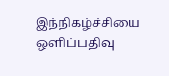இந்நிகழ்ச்சியை ஒளிப்பதிவு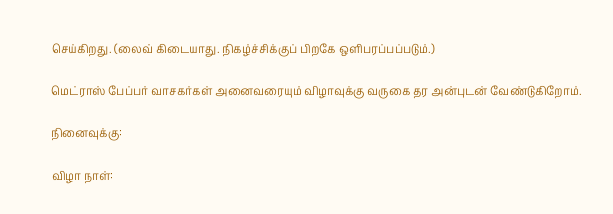செய்கிறது. (லைவ் கிடையாது. நிகழ்ச்சிக்குப் பிறகே ஒளிபரப்பப்படும்.)

மெட்ராஸ் பேப்பர் வாசகர்கள் அனைவரையும் விழாவுக்கு வருகை தர அன்புடன் வேண்டுகிறோம்.

நினைவுக்கு:

விழா நாள்: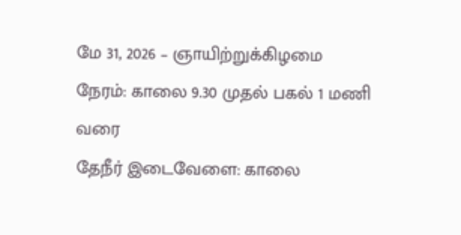மே 31, 2026 – ஞாயிற்றுக்கிழமை
நேரம்: காலை 9.30 முதல் பகல் 1 மணி வரை
தேநீர் இடைவேளை: காலை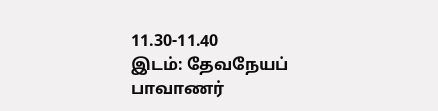11.30-11.40
இடம்: தேவநேயப் பாவாணர்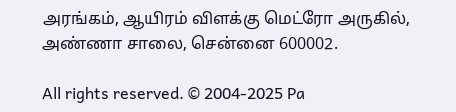அரங்கம், ஆயிரம் விளக்கு மெட்ரோ அருகில், அண்ணா சாலை, சென்னை 600002.

All rights reserved. © 2004-2025 Pa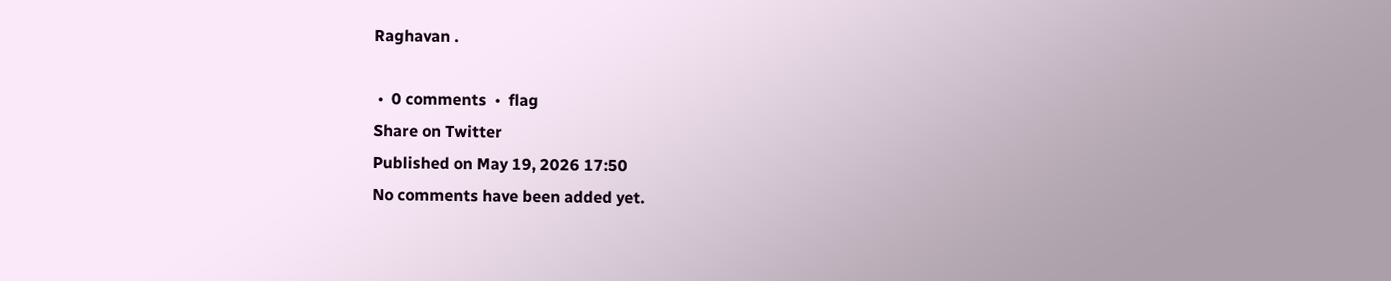Raghavan .

 •  0 comments  •  flag
Share on Twitter
Published on May 19, 2026 17:50
No comments have been added yet.